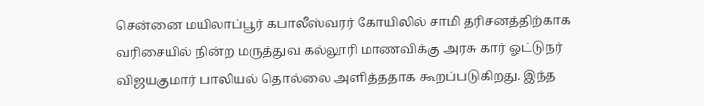சென்னை மயிலாப்பூர் கபாலீஸ்வரர் கோயிலில் சாமி தரிசனத்திற்காக வரிசையில் நின்ற மருத்துவ கல்லூரி மாணவிக்கு அரசு கார் ஓட்டுநர் விஜயகுமார் பாலியல் தொல்லை அளித்ததாக கூறப்படுகிறது. இந்த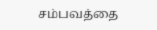சம்பவத்தை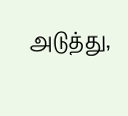அடுத்து,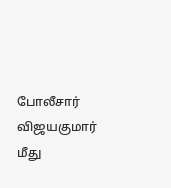போலீசார் விஜயகுமார் மீது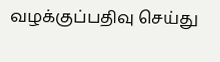வழக்குப்பதிவு செய்து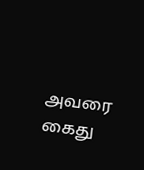அவரை கைது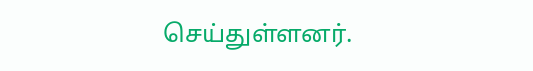செய்துள்ளனர்.